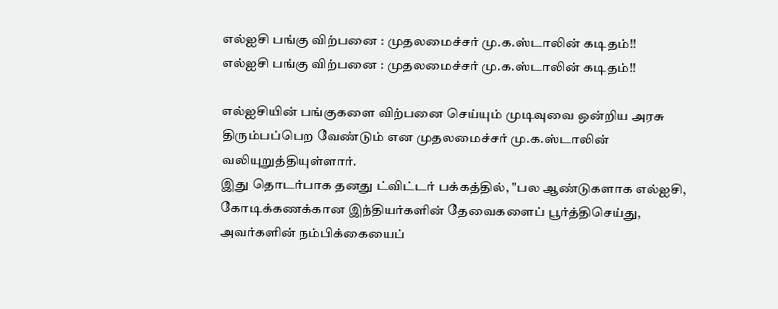எல்ஐசி பங்கு விற்பனை : முதலமைச்சர் மு.க.ஸ்டாலின் கடிதம்!!
எல்ஐசி பங்கு விற்பனை : முதலமைச்சர் மு.க.ஸ்டாலின் கடிதம்!!

எல்ஐசியின் பங்குகளை விற்பனை செய்யும் முடிவுவை ஒன்றிய அரசு திரும்பப்பெற வேண்டும் என முதலமைச்சர் மு.க.ஸ்டாலின் வலியுறுத்தியுள்ளார்.
இது தொடர்பாக தனது ட்விட்டர் பக்கத்தில், "பல ஆண்டுகளாக எல்ஐசி, கோடிக்கணக்கான இந்தியர்களின் தேவைகளைப் பூர்த்திசெய்து, அவர்களின் நம்பிக்கையைப்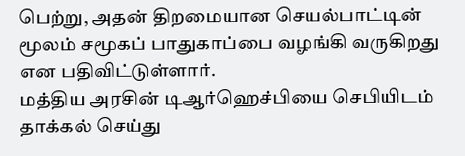பெற்று, அதன் திறமையான செயல்பாட்டின் மூலம் சமூகப் பாதுகாப்பை வழங்கி வருகிறது என பதிவிட்டுள்ளார்.
மத்திய அரசின் டிஆர்ஹெச்பியை செபியிடம் தாக்கல் செய்து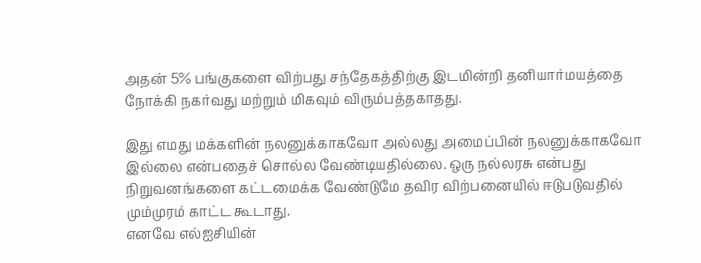அதன் 5% பங்குகளை விற்பது சந்தேகத்திற்கு இடமின்றி தனியார்மயத்தை நோக்கி நகர்வது மற்றும் மிகவும் விரும்பத்தகாதது.

இது எமது மக்களின் நலனுக்காகவோ அல்லது அமைப்பின் நலனுக்காகவோ இல்லை என்பதைச் சொல்ல வேண்டியதில்லை. ஒரு நல்லரசு என்பது நிறுவனங்களை கட்டமைக்க வேண்டுமே தவிர விற்பனையில் ஈடுபடுவதில் மும்முரம் காட்ட கூடாது.
எனவே எல்ஐசியின்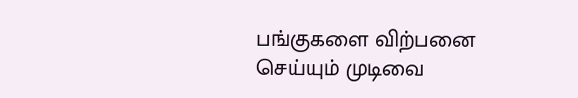பங்குகளை விற்பனை செய்யும் முடிவை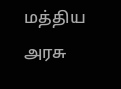மத்திய அரசு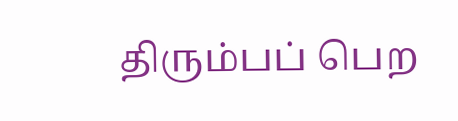திரும்பப் பெற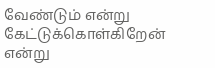வேண்டும் என்று கேட்டுக்கொள்கிறேன் என்று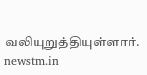வலியுறுத்தியுள்ளார்.
newstm.in